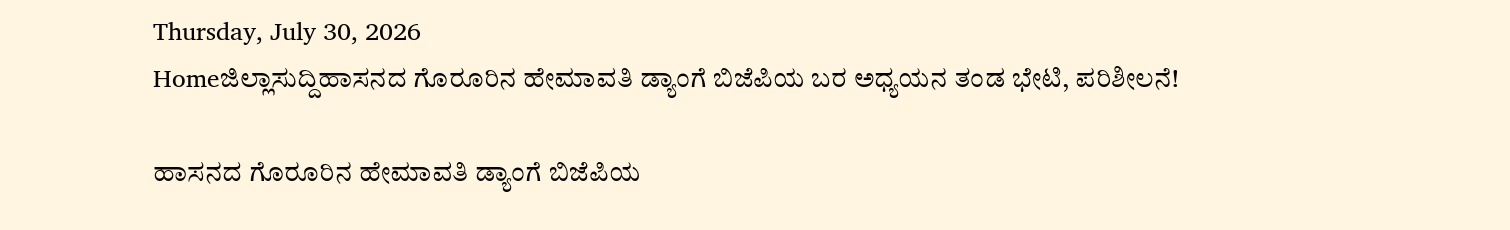Thursday, July 30, 2026
Homeಜಿಲ್ಲಾಸುದ್ದಿಹಾಸನದ ಗೊರೂರಿನ ಹೇಮಾವತಿ ಡ್ಯಾಂಗೆ ಬಿಜೆಪಿಯ ಬರ ಅಧ್ಯಯನ ತಂಡ ಭೇಟಿ, ಪರಿಶೀಲನೆ!

ಹಾಸನದ ಗೊರೂರಿನ ಹೇಮಾವತಿ ಡ್ಯಾಂಗೆ ಬಿಜೆಪಿಯ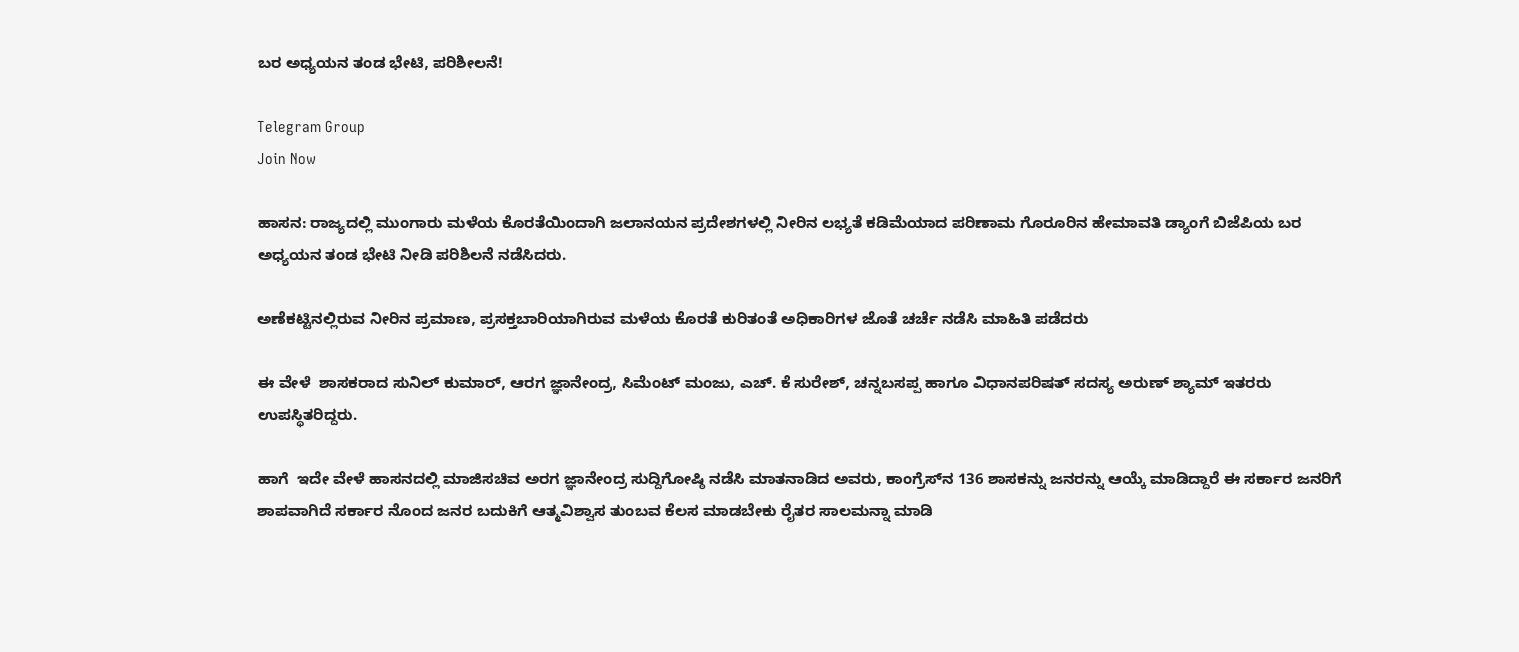ಬರ ಅಧ್ಯಯನ ತಂಡ ಭೇಟಿ, ಪರಿಶೀಲನೆ!

Telegram Group
Join Now

ಹಾಸನ: ರಾಜ್ಯದಲ್ಲಿ ಮುಂಗಾರು ಮಳೆಯ ಕೊರತೆಯಿಂದಾಗಿ ಜಲಾನಯನ ಪ್ರದೇಶಗಳಲ್ಲಿ ನೀರಿನ ಲಭ್ಯತೆ ಕಡಿಮೆಯಾದ ಪರಿಣಾಮ ಗೊರೂರಿನ ಹೇಮಾವತಿ ಡ್ಯಾಂಗೆ ಬಿಜೆಪಿಯ ಬರ ಅಧ್ಯಯನ ತಂಡ ಭೇಟಿ ನೀಡಿ ಪರಿಶಿಲನೆ ನಡೆಸಿದರು.

ಅಣೆಕಟ್ಟಿನಲ್ಲಿರುವ ನೀರಿನ ಪ್ರಮಾಣ, ಪ್ರಸಕ್ತಬಾರಿಯಾಗಿರುವ ಮಳೆಯ ಕೊರತೆ ಕುರಿತಂತೆ ಅಧಿಕಾರಿಗಳ ಜೊತೆ ಚರ್ಚೆ ನಡೆಸಿ ಮಾಹಿತಿ ಪಡೆದರು

ಈ ವೇಳೆ  ಶಾಸಕರಾದ ಸುನಿಲ್ ಕುಮಾರ್, ಆರಗ ಜ್ಞಾನೇಂದ್ರ, ಸಿಮೆಂಟ್ ಮಂಜು, ಎಚ್. ಕೆ ಸುರೇಶ್, ಚನ್ನಬಸಪ್ಪ ಹಾಗೂ ವಿಧಾನಪರಿಷತ್ ಸದಸ್ಯ ಅರುಣ್ ಶ್ಯಾಮ್ ಇತರರು ಉಪಸ್ಥಿತರಿದ್ದರು.

ಹಾಗೆ  ಇದೇ ವೇಳೆ ಹಾಸನದಲ್ಲಿ ಮಾಜಿಸಚಿವ ಅರಗ ಜ್ಞಾನೇಂದ್ರ ಸುದ್ದಿಗೋಷ್ಠಿ ನಡೆಸಿ ಮಾತನಾಡಿದ ಅವರು, ಕಾಂಗ್ರೆಸ್‌ನ 136 ಶಾಸಕನ್ನು ಜನರನ್ನು ಆಯ್ಕೆ ಮಾಡಿದ್ದಾರೆ ಈ ಸರ್ಕಾರ ಜನರಿಗೆ ಶಾಪವಾಗಿದೆ ಸರ್ಕಾರ ನೊಂದ ಜನರ ಬದುಕಿಗೆ ಆತ್ಮವಿಶ್ವಾಸ ತುಂಬವ ಕೆಲಸ ಮಾಡಬೇಕು ರೈತರ ಸಾಲಮನ್ನಾ ಮಾಡಿ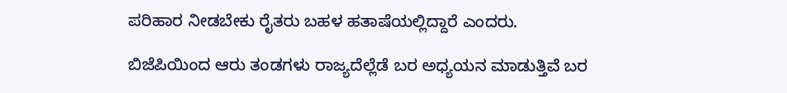ಪರಿಹಾರ ನೀಡಬೇಕು ರೈತರು ಬಹಳ ಹತಾಷೆಯಲ್ಲಿದ್ದಾರೆ ಎಂದರು.

ಬಿಜೆಪಿಯಿಂದ ಆರು ತಂಡಗಳು ರಾಜ್ಯದೆಲ್ಲೆಡೆ ಬರ ಅಧ್ಯಯನ ಮಾಡುತ್ತಿವೆ ಬರ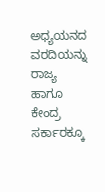ಅಧ್ಯಯನದ ವರದಿಯನ್ನು ರಾಜ್ಯ ಹಾಗೂ ಕೇಂದ್ರ ಸರ್ಕಾರಕ್ಕೂ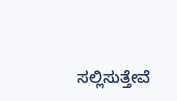ಸಲ್ಲಿಸುತ್ತೇವೆ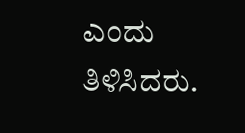ಎಂದು ತಿಳಿಸಿದರು.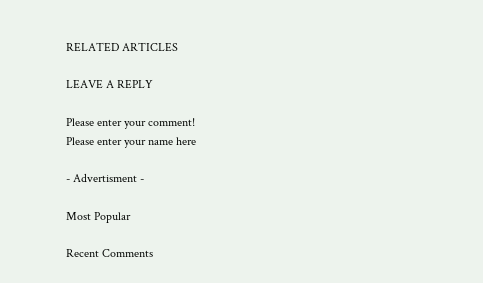RELATED ARTICLES

LEAVE A REPLY

Please enter your comment!
Please enter your name here

- Advertisment -

Most Popular

Recent Comments